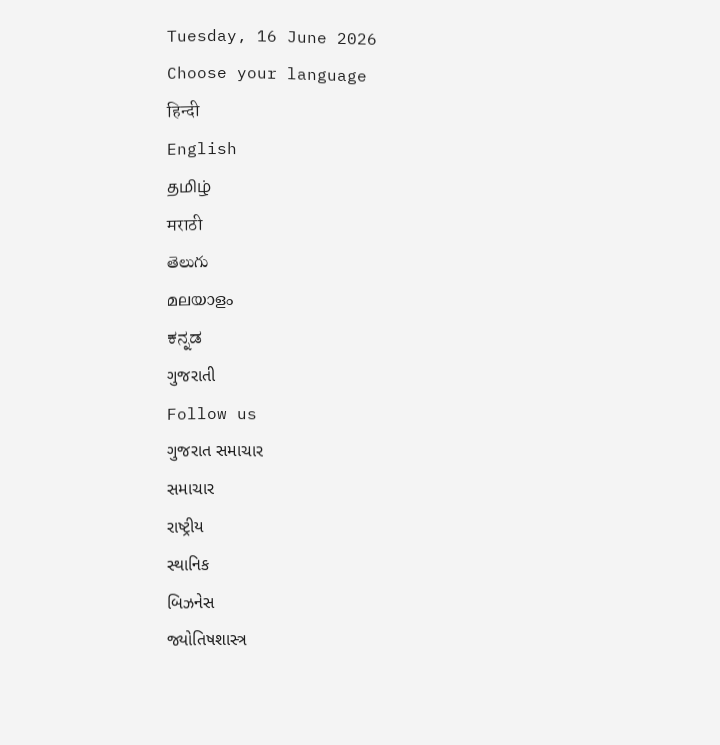Tuesday, 16 June 2026
Choose your language
हिन्दी
English
தமிழ்
मराठी
తెలుగు
മലയാളം
ಕನ್ನಡ
ગુજરાતી
Follow us
ગુજરાત સમાચાર
સમાચાર
રાષ્ટ્રીય
સ્થાનિક
બિઝનેસ
જ્યોતિષશાસ્ત્ર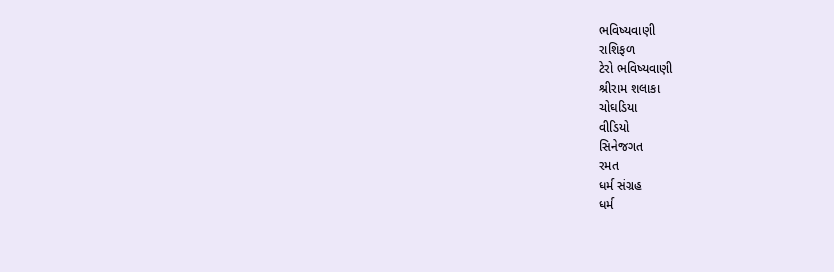ભવિષ્યવાણી
રાશિફળ
ટેરો ભવિષ્યવાણી
શ્રીરામ શલાકા
ચોઘડિયા
વીડિયો
સિનેજગત
રમત
ધર્મ સંગ્રહ
ધર્મ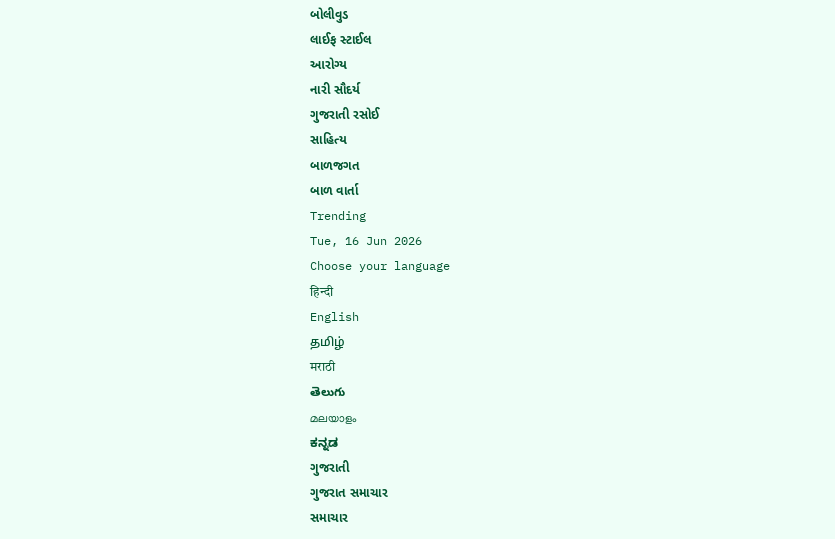બોલીવુડ
લાઈફ સ્ટાઈલ
આરોગ્ય
નારી સૌદર્ય
ગુજરાતી રસોઈ
સાહિત્ય
બાળજગત
બાળ વાર્તા
Trending
Tue, 16 Jun 2026
Choose your language
हिन्दी
English
தமிழ்
मराठी
తెలుగు
മലയാളം
ಕನ್ನಡ
ગુજરાતી
ગુજરાત સમાચાર
સમાચાર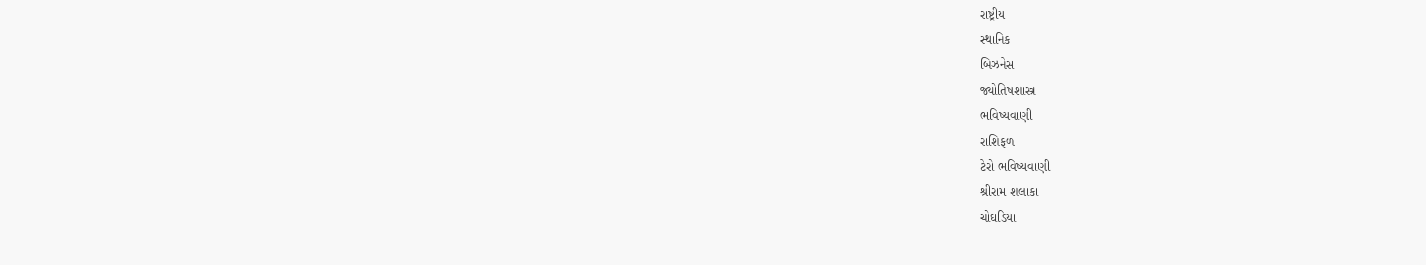રાષ્ટ્રીય
સ્થાનિક
બિઝનેસ
જ્યોતિષશાસ્ત્ર
ભવિષ્યવાણી
રાશિફળ
ટેરો ભવિષ્યવાણી
શ્રીરામ શલાકા
ચોઘડિયા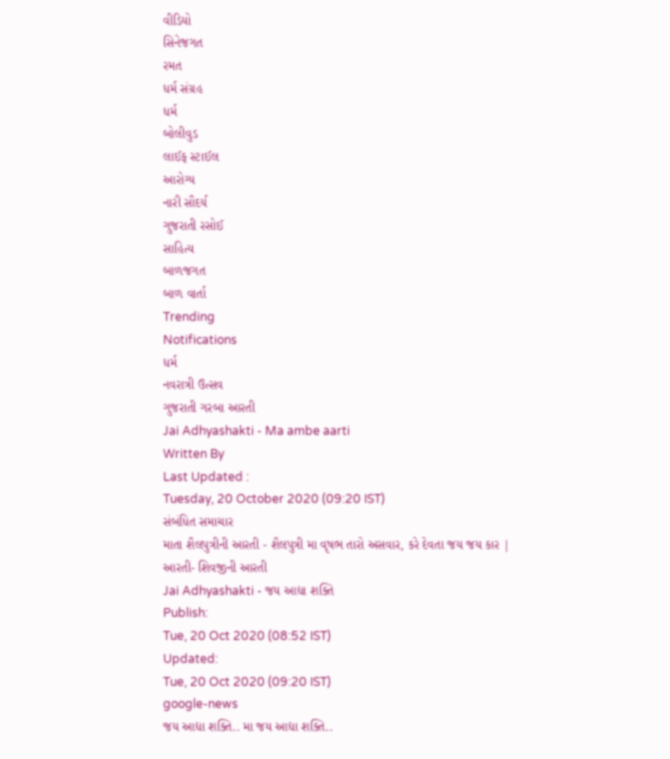વીડિયો
સિનેજગત
રમત
ધર્મ સંગ્રહ
ધર્મ
બોલીવુડ
લાઈફ સ્ટાઈલ
આરોગ્ય
નારી સૌદર્ય
ગુજરાતી રસોઈ
સાહિત્ય
બાળજગત
બાળ વાર્તા
Trending
Notifications
ધર્મ
નવરાત્રી ઉત્સવ
ગુજરાતી ગરબા આરતી
Jai Adhyashakti - Ma ambe aarti
Written By
Last Updated :
Tuesday, 20 October 2020 (09:20 IST)
સંબંધિત સમાચાર
માતા શૈલપુત્રીની આરતી - શૈલપુત્રી મા વૃષભ તારો અસવાર, કરે દેવતા જય જય કાર |
આરતી- શિવજીની આરતી
Jai Adhyashakti - જય આદ્યા શક્તિ
Publish:
Tue, 20 Oct 2020 (08:52 IST)
Updated:
Tue, 20 Oct 2020 (09:20 IST)
google-news
જય આદ્યા શક્તિ.. મા જય આદ્યા શક્તિ..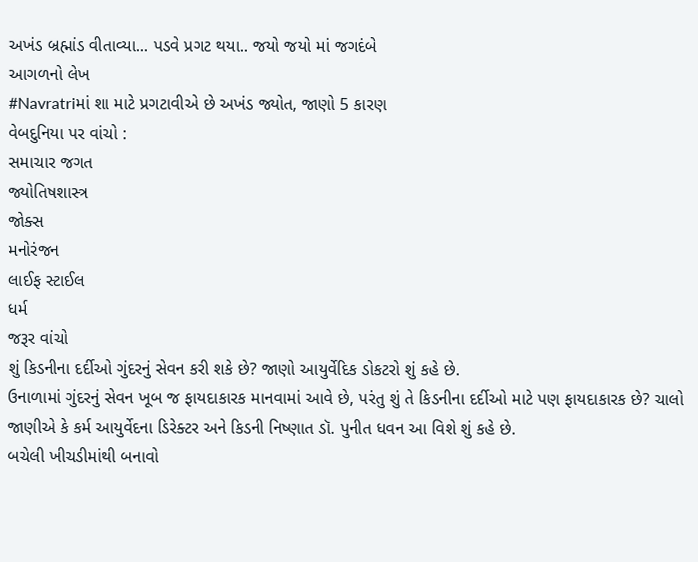અખંડ બ્રહ્માંડ વીતાવ્યા... પડવે પ્રગટ થયા.. જયો જયો માં જગદંબે
આગળનો લેખ
#Navratriમાં શા માટે પ્રગટાવીએ છે અખંડ જ્યોત, જાણો 5 કારણ
વેબદુનિયા પર વાંચો :
સમાચાર જગત
જ્યોતિષશાસ્ત્ર
જોક્સ
મનોરંજન
લાઈફ સ્ટાઈલ
ધર્મ
જરૂર વાંચો
શું કિડનીના દર્દીઓ ગુંદરનું સેવન કરી શકે છે? જાણો આયુર્વેદિક ડોકટરો શું કહે છે.
ઉનાળામાં ગુંદરનું સેવન ખૂબ જ ફાયદાકારક માનવામાં આવે છે, પરંતુ શું તે કિડનીના દર્દીઓ માટે પણ ફાયદાકારક છે? ચાલો જાણીએ કે કર્મ આયુર્વેદના ડિરેક્ટર અને કિડની નિષ્ણાત ડૉ. પુનીત ધવન આ વિશે શું કહે છે.
બચેલી ખીચડીમાંથી બનાવો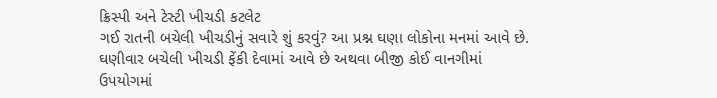ક્રિસ્પી અને ટેસ્ટી ખીચડી કટલેટ
ગઈ રાતની બચેલી ખીચડીનું સવારે શું કરવું? આ પ્રશ્ન ઘણા લોકોના મનમાં આવે છે. ઘણીવાર બચેલી ખીચડી ફેંકી દેવામાં આવે છે અથવા બીજી કોઈ વાનગીમાં ઉપયોગમાં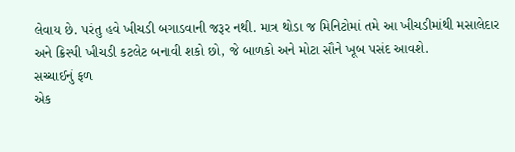લેવાય છે. પરંતુ હવે ખીચડી બગાડવાની જરૂર નથી. માત્ર થોડા જ મિનિટોમાં તમે આ ખીચડીમાંથી મસાલેદાર અને ક્રિસ્પી ખીચડી કટલેટ બનાવી શકો છો, જે બાળકો અને મોટા સૌને ખૂબ પસંદ આવશે.
સચ્ચાઈનું ફળ
એક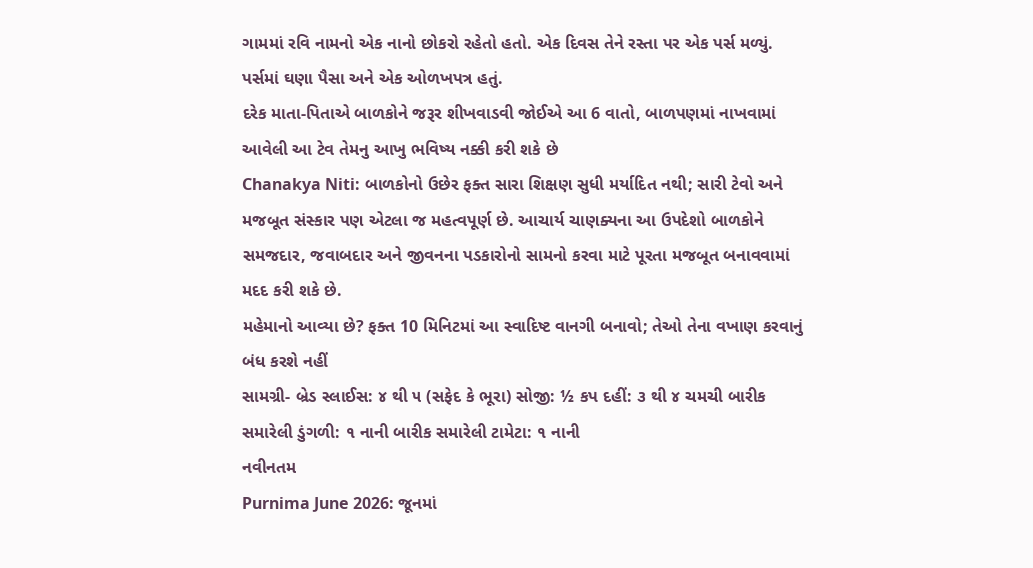ગામમાં રવિ નામનો એક નાનો છોકરો રહેતો હતો. એક દિવસ તેને રસ્તા પર એક પર્સ મળ્યું. પર્સમાં ઘણા પૈસા અને એક ઓળખપત્ર હતું.
દરેક માતા-પિતાએ બાળકોને જરૂર શીખવાડવી જોઈએ આ 6 વાતો, બાળપણમાં નાખવામાં આવેલી આ ટેવ તેમનુ આખુ ભવિષ્ય નક્કી કરી શકે છે
Chanakya Niti: બાળકોનો ઉછેર ફક્ત સારા શિક્ષણ સુધી મર્યાદિત નથી; સારી ટેવો અને મજબૂત સંસ્કાર પણ એટલા જ મહત્વપૂર્ણ છે. આચાર્ય ચાણક્યના આ ઉપદેશો બાળકોને સમજદાર, જવાબદાર અને જીવનના પડકારોનો સામનો કરવા માટે પૂરતા મજબૂત બનાવવામાં મદદ કરી શકે છે.
મહેમાનો આવ્યા છે? ફક્ત 10 મિનિટમાં આ સ્વાદિષ્ટ વાનગી બનાવો; તેઓ તેના વખાણ કરવાનું બંધ કરશે નહીં
સામગ્રી- બ્રેડ સ્લાઈસ: ૪ થી ૫ (સફેદ કે ભૂરા) સોજી: ½ કપ દહીં: ૩ થી ૪ ચમચી બારીક સમારેલી ડુંગળી: ૧ નાની બારીક સમારેલી ટામેટા: ૧ નાની
નવીનતમ
Purnima June 2026: જૂનમાં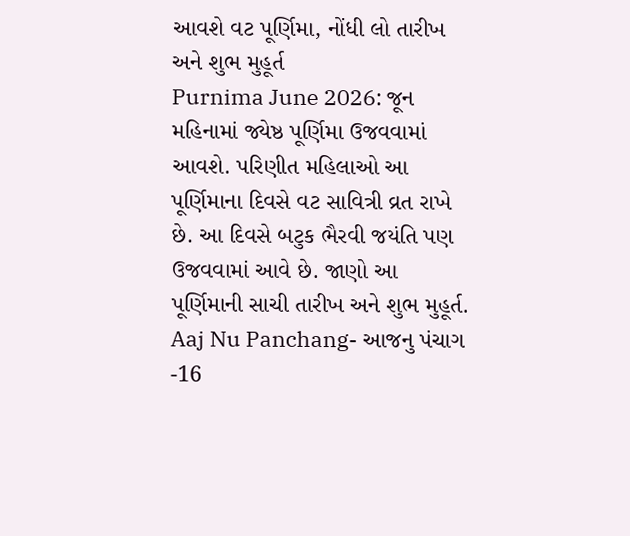આવશે વટ પૂર્ણિમા, નોંધી લો તારીખ અને શુભ મુહૂર્ત
Purnima June 2026: જૂન મહિનામાં જ્યેષ્ઠ પૂર્ણિમા ઉજવવામાં આવશે. પરિણીત મહિલાઓ આ પૂર્ણિમાના દિવસે વટ સાવિત્રી વ્રત રાખે છે. આ દિવસે બટુક ભૈરવી જયંતિ પણ ઉજવવામાં આવે છે. જાણો આ પૂર્ણિમાની સાચી તારીખ અને શુભ મુહૂર્ત.
Aaj Nu Panchang- આજનુ પંચાગ -16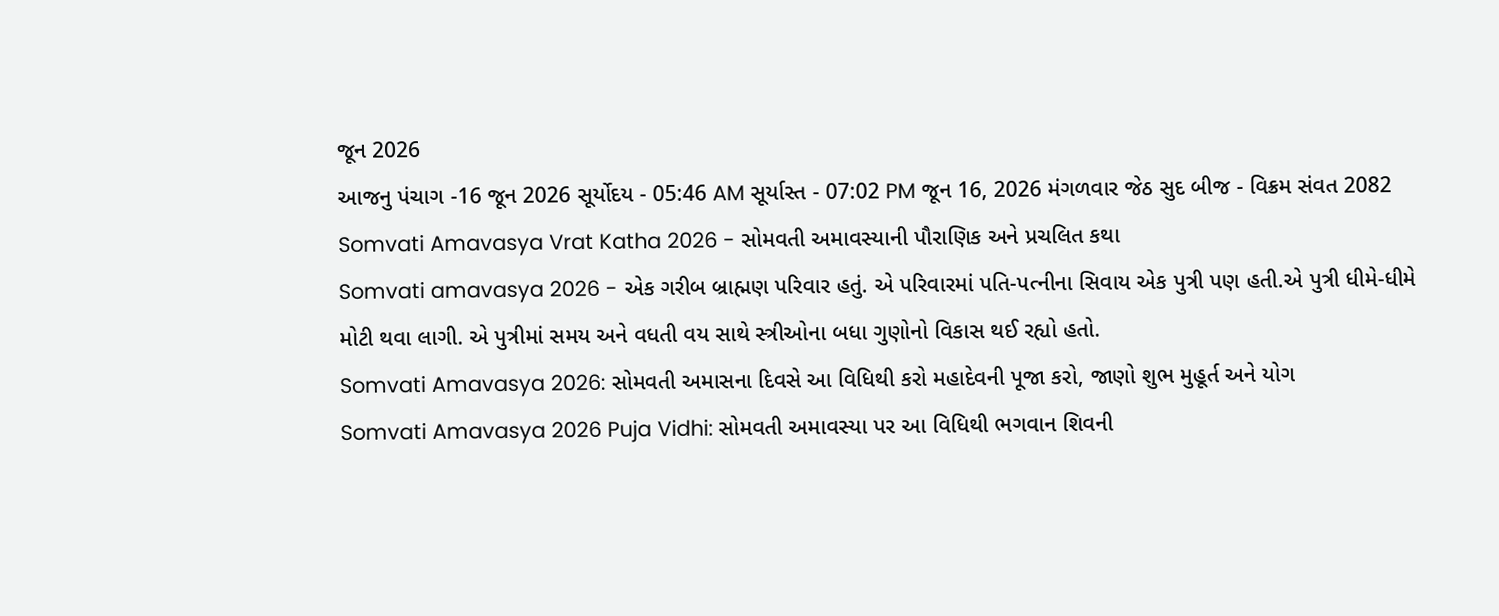જૂન 2026
આજનુ પંચાગ -16 જૂન 2026 સૂર્યોદય - 05:46 AM સૂર્યાસ્ત - 07:02 PM જૂન 16, 2026 મંગળવાર જેઠ સુદ બીજ - વિક્રમ સંવત 2082
Somvati Amavasya Vrat Katha 2026 - સોમવતી અમાવસ્યાની પૌરાણિક અને પ્રચલિત કથા
Somvati amavasya 2026 - એક ગરીબ બ્રાહ્મણ પરિવાર હતું. એ પરિવારમાં પતિ-પત્નીના સિવાય એક પુત્રી પણ હતી.એ પુત્રી ધીમે-ધીમે મોટી થવા લાગી. એ પુત્રીમાં સમય અને વધતી વય સાથે સ્ત્રીઓના બધા ગુણોનો વિકાસ થઈ રહ્યો હતો.
Somvati Amavasya 2026: સોમવતી અમાસના દિવસે આ વિધિથી કરો મહાદેવની પૂજા કરો, જાણો શુભ મુહૂર્ત અને યોગ
Somvati Amavasya 2026 Puja Vidhi: સોમવતી અમાવસ્યા પર આ વિધિથી ભગવાન શિવની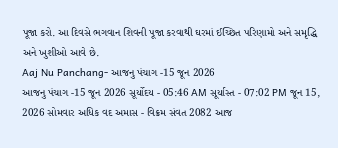પૂજા કરો. આ દિવસે ભગવાન શિવની પૂજા કરવાથી ઘરમાં ઈચ્છિત પરિણામો અને સમૃદ્ધિ અને ખુશીઓ આવે છે.
Aaj Nu Panchang- આજનુ પંચાગ -15 જૂન 2026
આજનુ પંચાગ -15 જૂન 2026 સૂર્યોદય - 05:46 AM સૂર્યાસ્ત - 07:02 PM જૂન 15, 2026 સોમવાર અધિક વદ અમાસ - વિક્રમ સંવત 2082 આજ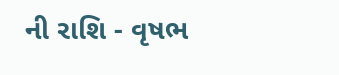ની રાશિ - વૃષભ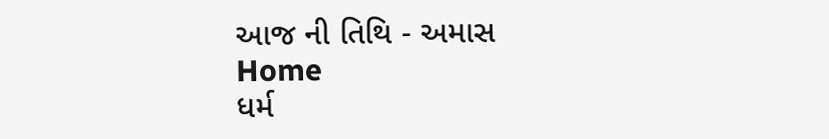આજ ની તિથિ - અમાસ
Home
ધર્મ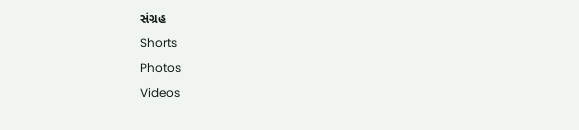સંગ્રહ
Shorts
Photos
Videos